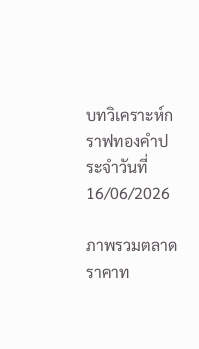บทวิเคราะห์กราฟทองคำประจำวันที่ 16/06/2026

ภาพรวมตลาด
ราคาท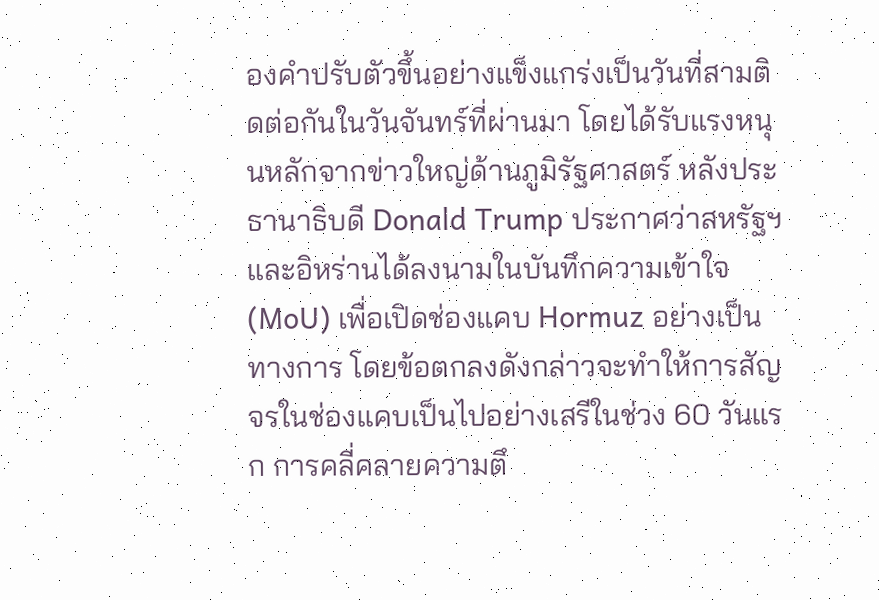องคำปรับตัวขึ้นอย่างแข็งแกร่งเป็นวันที่สามติดต่อกันในวันจันทร์ที่ผ่านมา โดยได้รับแรงหนุนหลักจากข่าวใหญ่ด้านภูมิรัฐศาสตร์ หลังประธานาธิบดี Donald Trump ประกาศว่าสหรัฐฯ และอิหร่านได้ลงนามในบันทึกความเข้าใจ (MoU) เพื่อเปิดช่องแคบ Hormuz อย่างเป็นทางการ โดยข้อตกลงดังกล่าวจะทำให้การสัญจรในช่องแคบเป็นไปอย่างเสรีในช่วง 60 วันแรก การคลี่คลายความตึ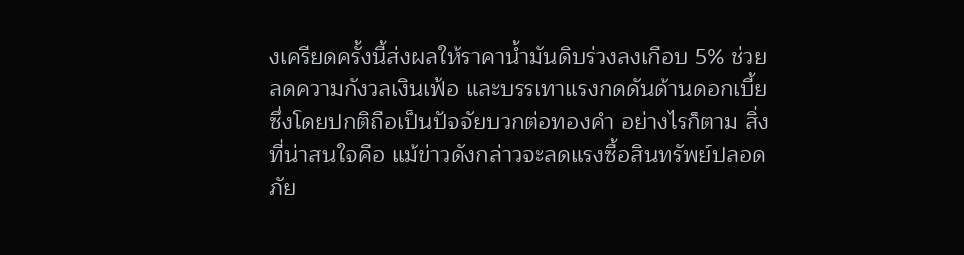งเครียดครั้งนี้ส่งผลให้ราคาน้ำมันดิบร่วงลงเกือบ 5% ช่วยลดความกังวลเงินเฟ้อ และบรรเทาแรงกดดันด้านดอกเบี้ย ซึ่งโดยปกติถือเป็นปัจจัยบวกต่อทองคำ อย่างไรก็ตาม สิ่งที่น่าสนใจคือ แม้ข่าวดังกล่าวจะลดแรงซื้อสินทรัพย์ปลอดภัย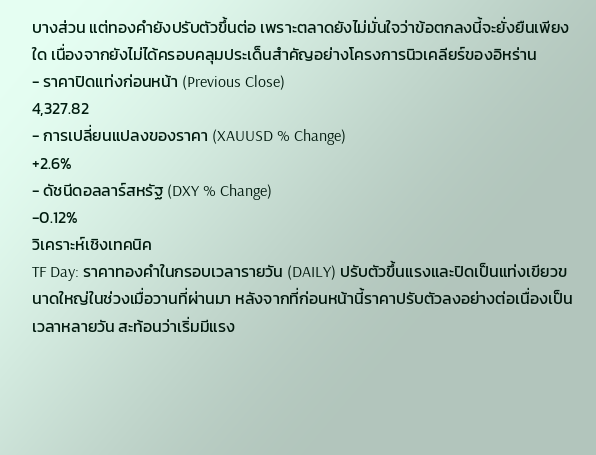บางส่วน แต่ทองคำยังปรับตัวขึ้นต่อ เพราะตลาดยังไม่มั่นใจว่าข้อตกลงนี้จะยั่งยืนเพียงใด เนื่องจากยังไม่ได้ครอบคลุมประเด็นสำคัญอย่างโครงการนิวเคลียร์ของอิหร่าน
- ราคาปิดแท่งก่อนหน้า (Previous Close)
4,327.82
- การเปลี่ยนแปลงของราคา (XAUUSD % Change)
+2.6%
- ดัชนีดอลลาร์สหรัฐ (DXY % Change)
-0.12%
วิเคราะห์เชิงเทคนิค
TF Day: ราคาทองคำในกรอบเวลารายวัน (DAILY) ปรับตัวขึ้นแรงและปิดเป็นแท่งเขียวขนาดใหญ่ในช่วงเมื่อวานที่ผ่านมา หลังจากที่ก่อนหน้านี้ราคาปรับตัวลงอย่างต่อเนื่องเป็นเวลาหลายวัน สะท้อนว่าเริ่มมีแรง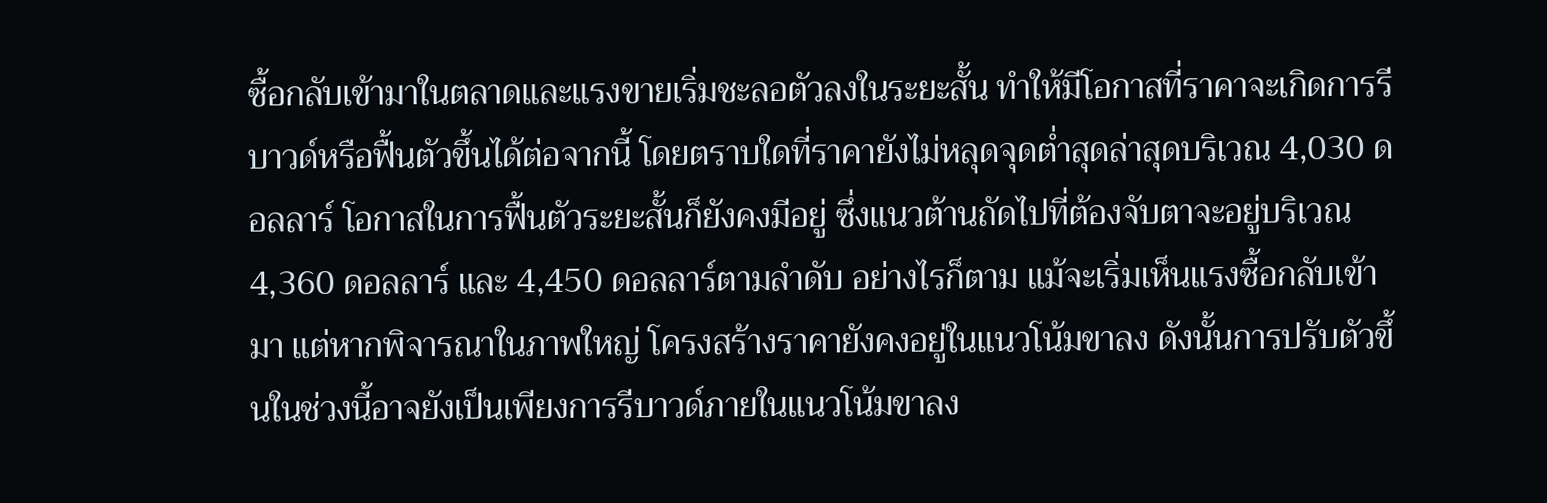ซื้อกลับเข้ามาในตลาดและแรงขายเริ่มชะลอตัวลงในระยะสั้น ทำให้มีโอกาสที่ราคาจะเกิดการรีบาวด์หรือฟื้นตัวขึ้นได้ต่อจากนี้ โดยตราบใดที่ราคายังไม่หลุดจุดต่ำสุดล่าสุดบริเวณ 4,030 ดอลลาร์ โอกาสในการฟื้นตัวระยะสั้นก็ยังคงมีอยู่ ซึ่งแนวต้านถัดไปที่ต้องจับตาจะอยู่บริเวณ 4,360 ดอลลาร์ และ 4,450 ดอลลาร์ตามลำดับ อย่างไรก็ตาม แม้จะเริ่มเห็นแรงซื้อกลับเข้ามา แต่หากพิจารณาในภาพใหญ่ โครงสร้างราคายังคงอยู่ในแนวโน้มขาลง ดังนั้นการปรับตัวขึ้นในช่วงนี้อาจยังเป็นเพียงการรีบาวด์ภายในแนวโน้มขาลง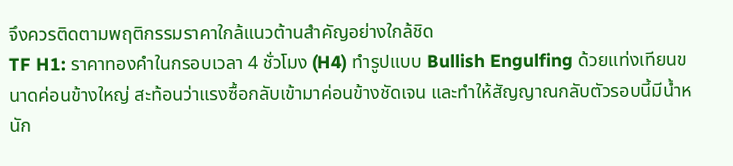จึงควรติดตามพฤติกรรมราคาใกล้แนวต้านสำคัญอย่างใกล้ชิด
TF H1: ราคาทองคำในกรอบเวลา 4 ชั่วโมง (H4) ทำรูปแบบ Bullish Engulfing ด้วยแท่งเทียนขนาดค่อนข้างใหญ่ สะท้อนว่าแรงซื้อกลับเข้ามาค่อนข้างชัดเจน และทำให้สัญญาณกลับตัวรอบนี้มีน้ำหนัก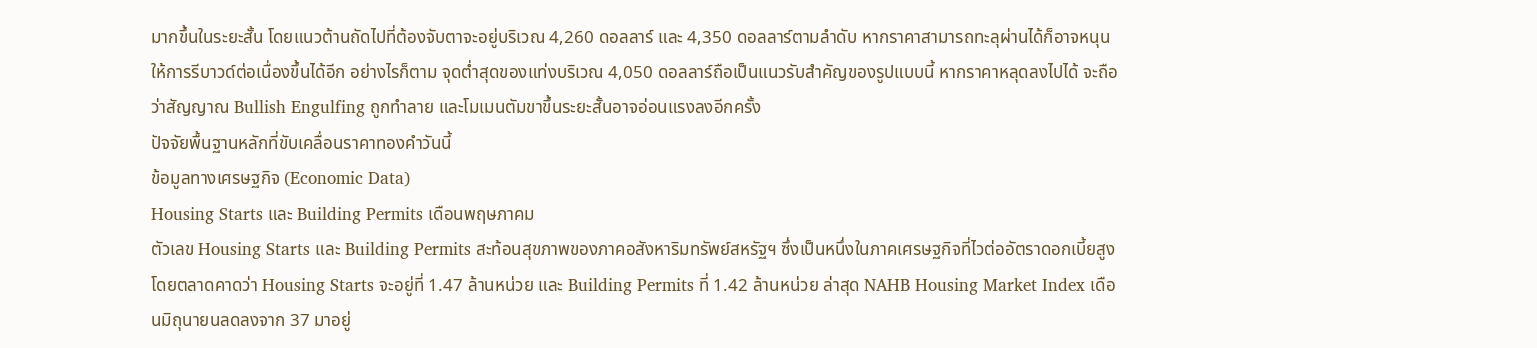มากขึ้นในระยะสั้น โดยแนวต้านถัดไปที่ต้องจับตาจะอยู่บริเวณ 4,260 ดอลลาร์ และ 4,350 ดอลลาร์ตามลำดับ หากราคาสามารถทะลุผ่านได้ก็อาจหนุนให้การรีบาวด์ต่อเนื่องขึ้นได้อีก อย่างไรก็ตาม จุดต่ำสุดของแท่งบริเวณ 4,050 ดอลลาร์ถือเป็นแนวรับสำคัญของรูปแบบนี้ หากราคาหลุดลงไปได้ จะถือว่าสัญญาณ Bullish Engulfing ถูกทำลาย และโมเมนตัมขาขึ้นระยะสั้นอาจอ่อนแรงลงอีกครั้ง
ปัจจัยพื้นฐานหลักที่ขับเคลื่อนราคาทองคำวันนี้
ข้อมูลทางเศรษฐกิจ (Economic Data)
Housing Starts และ Building Permits เดือนพฤษภาคม
ตัวเลข Housing Starts และ Building Permits สะท้อนสุขภาพของภาคอสังหาริมทรัพย์สหรัฐฯ ซึ่งเป็นหนึ่งในภาคเศรษฐกิจที่ไวต่ออัตราดอกเบี้ยสูง โดยตลาดคาดว่า Housing Starts จะอยู่ที่ 1.47 ล้านหน่วย และ Building Permits ที่ 1.42 ล้านหน่วย ล่าสุด NAHB Housing Market Index เดือนมิถุนายนลดลงจาก 37 มาอยู่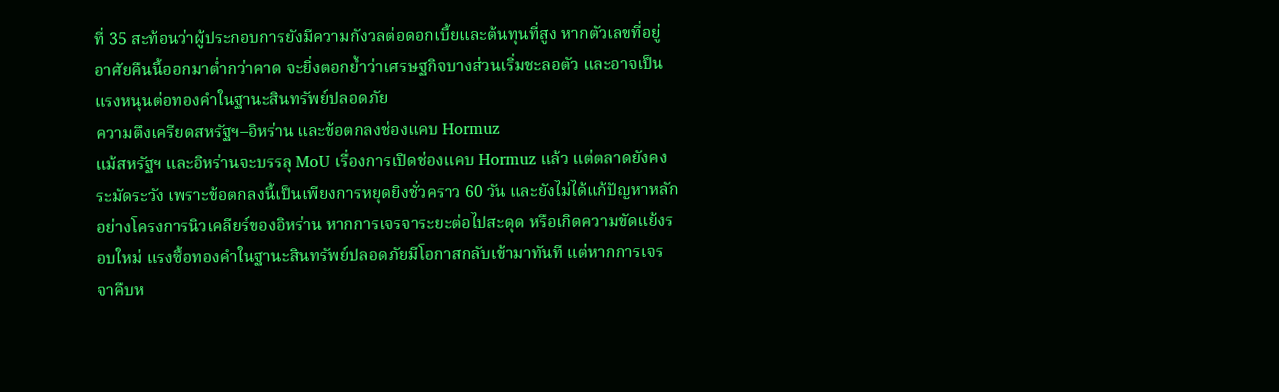ที่ 35 สะท้อนว่าผู้ประกอบการยังมีความกังวลต่อดอกเบี้ยและต้นทุนที่สูง หากตัวเลขที่อยู่อาศัยคืนนี้ออกมาต่ำกว่าคาด จะยิ่งตอกย้ำว่าเศรษฐกิจบางส่วนเริ่มชะลอตัว และอาจเป็นแรงหนุนต่อทองคำในฐานะสินทรัพย์ปลอดภัย
ความตึงเครียดสหรัฐฯ–อิหร่าน และข้อตกลงช่องแคบ Hormuz
แม้สหรัฐฯ และอิหร่านจะบรรลุ MoU เรื่องการเปิดช่องแคบ Hormuz แล้ว แต่ตลาดยังคงระมัดระวัง เพราะข้อตกลงนี้เป็นเพียงการหยุดยิงชั่วคราว 60 วัน และยังไม่ได้แก้ปัญหาหลักอย่างโครงการนิวเคลียร์ของอิหร่าน หากการเจรจาระยะต่อไปสะดุด หรือเกิดความขัดแย้งรอบใหม่ แรงซื้อทองคำในฐานะสินทรัพย์ปลอดภัยมีโอกาสกลับเข้ามาทันที แต่หากการเจรจาคืบห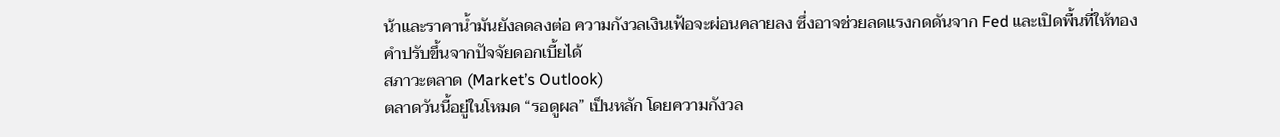น้าและราคาน้ำมันยังลดลงต่อ ความกังวลเงินเฟ้อจะผ่อนคลายลง ซึ่งอาจช่วยลดแรงกดดันจาก Fed และเปิดพื้นที่ให้ทองคำปรับขึ้นจากปัจจัยดอกเบี้ยได้
สภาวะตลาด (Market’s Outlook)
ตลาดวันนี้อยู่ในโหมด “รอดูผล” เป็นหลัก โดยความกังวล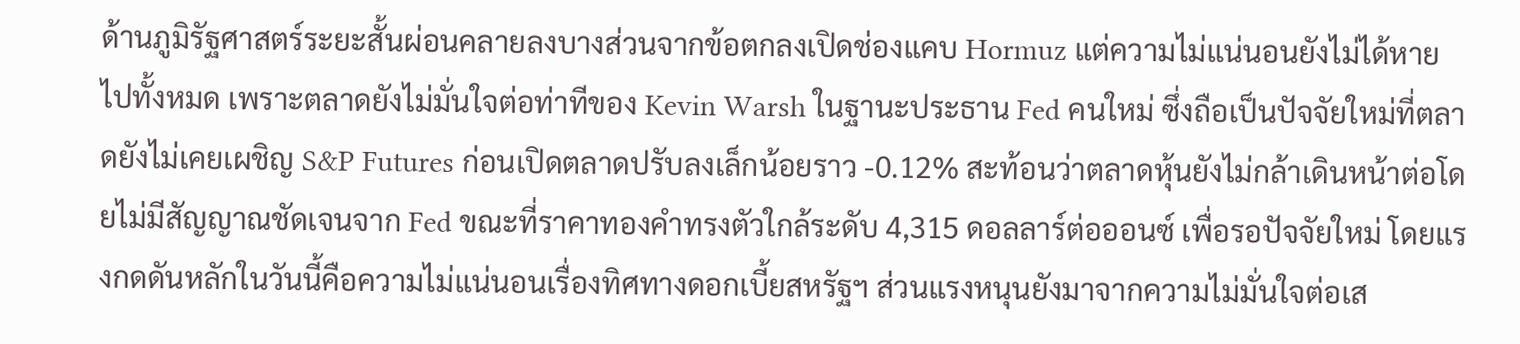ด้านภูมิรัฐศาสตร์ระยะสั้นผ่อนคลายลงบางส่วนจากข้อตกลงเปิดช่องแคบ Hormuz แต่ความไม่แน่นอนยังไม่ได้หายไปทั้งหมด เพราะตลาดยังไม่มั่นใจต่อท่าทีของ Kevin Warsh ในฐานะประธาน Fed คนใหม่ ซึ่งถือเป็นปัจจัยใหม่ที่ตลาดยังไม่เคยเผชิญ S&P Futures ก่อนเปิดตลาดปรับลงเล็กน้อยราว -0.12% สะท้อนว่าตลาดหุ้นยังไม่กล้าเดินหน้าต่อโดยไม่มีสัญญาณชัดเจนจาก Fed ขณะที่ราคาทองคำทรงตัวใกล้ระดับ 4,315 ดอลลาร์ต่อออนซ์ เพื่อรอปัจจัยใหม่ โดยแรงกดดันหลักในวันนี้คือความไม่แน่นอนเรื่องทิศทางดอกเบี้ยสหรัฐฯ ส่วนแรงหนุนยังมาจากความไม่มั่นใจต่อเส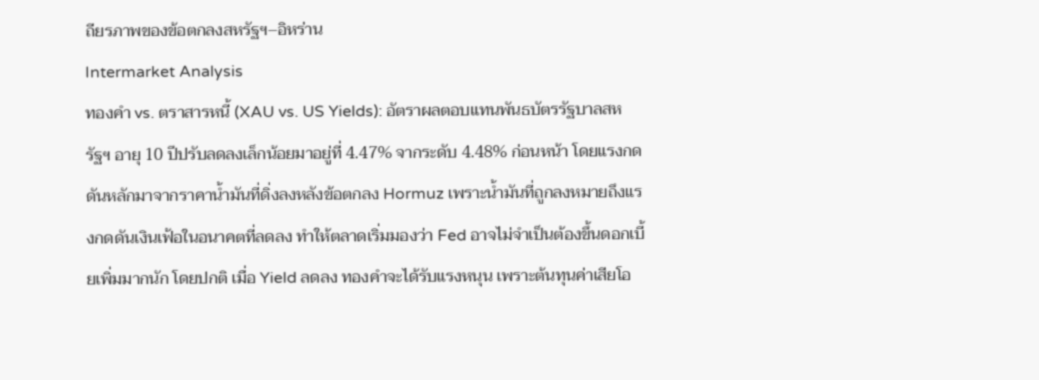ถียรภาพของข้อตกลงสหรัฐฯ–อิหร่าน
Intermarket Analysis
ทองคำ vs. ตราสารหนี้ (XAU vs. US Yields): อัตราผลตอบแทนพันธบัตรรัฐบาลสหรัฐฯ อายุ 10 ปีปรับลดลงเล็กน้อยมาอยู่ที่ 4.47% จากระดับ 4.48% ก่อนหน้า โดยแรงกดดันหลักมาจากราคาน้ำมันที่ดิ่งลงหลังข้อตกลง Hormuz เพราะน้ำมันที่ถูกลงหมายถึงแรงกดดันเงินเฟ้อในอนาคตที่ลดลง ทำให้ตลาดเริ่มมองว่า Fed อาจไม่จำเป็นต้องขึ้นดอกเบี้ยเพิ่มมากนัก โดยปกติ เมื่อ Yield ลดลง ทองคำจะได้รับแรงหนุน เพราะต้นทุนค่าเสียโอ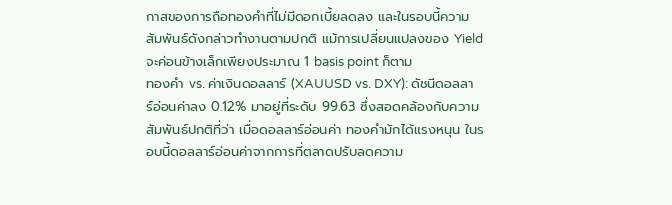กาสของการถือทองคำที่ไม่มีดอกเบี้ยลดลง และในรอบนี้ความสัมพันธ์ดังกล่าวทำงานตามปกติ แม้การเปลี่ยนแปลงของ Yield จะค่อนข้างเล็กเพียงประมาณ 1 basis point ก็ตาม
ทองคำ vs. ค่าเงินดอลลาร์ (XAUUSD vs. DXY): ดัชนีดอลลาร์อ่อนค่าลง 0.12% มาอยู่ที่ระดับ 99.63 ซึ่งสอดคล้องกับความสัมพันธ์ปกติที่ว่า เมื่อดอลลาร์อ่อนค่า ทองคำมักได้แรงหนุน ในรอบนี้ดอลลาร์อ่อนค่าจากการที่ตลาดปรับลดความ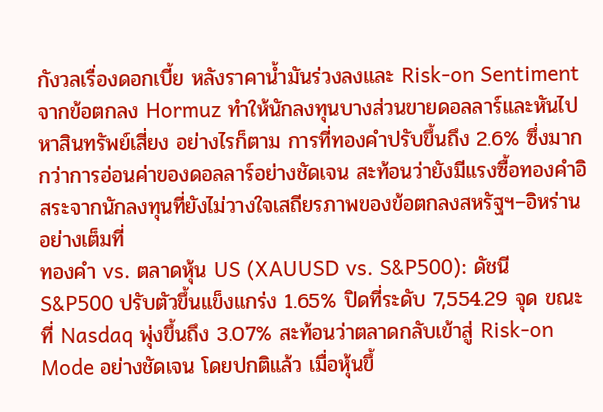กังวลเรื่องดอกเบี้ย หลังราคาน้ำมันร่วงลงและ Risk-on Sentiment จากข้อตกลง Hormuz ทำให้นักลงทุนบางส่วนขายดอลลาร์และหันไปหาสินทรัพย์เสี่ยง อย่างไรก็ตาม การที่ทองคำปรับขึ้นถึง 2.6% ซึ่งมากกว่าการอ่อนค่าของดอลลาร์อย่างชัดเจน สะท้อนว่ายังมีแรงซื้อทองคำอิสระจากนักลงทุนที่ยังไม่วางใจเสถียรภาพของข้อตกลงสหรัฐฯ–อิหร่านอย่างเต็มที่
ทองคำ vs. ตลาดหุ้น US (XAUUSD vs. S&P500): ดัชนี S&P500 ปรับตัวขึ้นแข็งแกร่ง 1.65% ปิดที่ระดับ 7,554.29 จุด ขณะที่ Nasdaq พุ่งขึ้นถึง 3.07% สะท้อนว่าตลาดกลับเข้าสู่ Risk-on Mode อย่างชัดเจน โดยปกติแล้ว เมื่อหุ้นขึ้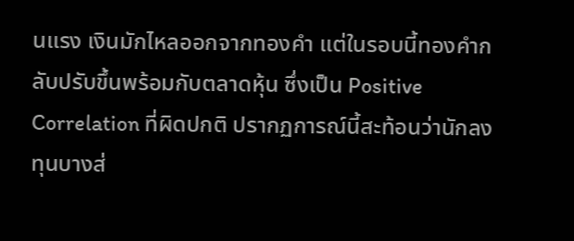นแรง เงินมักไหลออกจากทองคำ แต่ในรอบนี้ทองคำกลับปรับขึ้นพร้อมกับตลาดหุ้น ซึ่งเป็น Positive Correlation ที่ผิดปกติ ปรากฏการณ์นี้สะท้อนว่านักลงทุนบางส่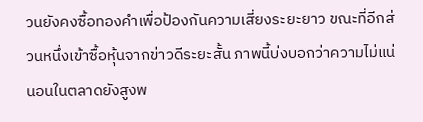วนยังคงซื้อทองคำเพื่อป้องกันความเสี่ยงระยะยาว ขณะที่อีกส่วนหนึ่งเข้าซื้อหุ้นจากข่าวดีระยะสั้น ภาพนี้บ่งบอกว่าความไม่แน่นอนในตลาดยังสูงพ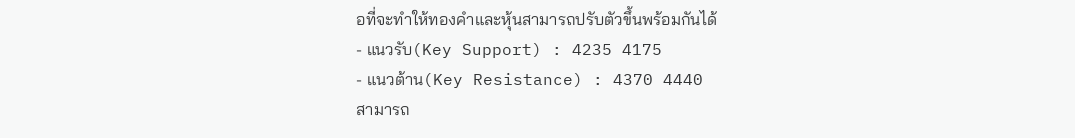อที่จะทำให้ทองคำและหุ้นสามารถปรับตัวขึ้นพร้อมกันได้
- แนวรับ(Key Support) : 4235 4175
- แนวต้าน(Key Resistance) : 4370 4440
สามารถ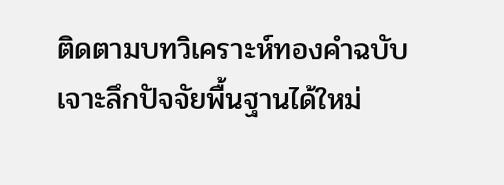ติดตามบทวิเคราะห์ทองคำฉบับเจาะลึกปัจจัยพื้นฐานได้ใหม่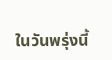ในวันพรุ่งนี้